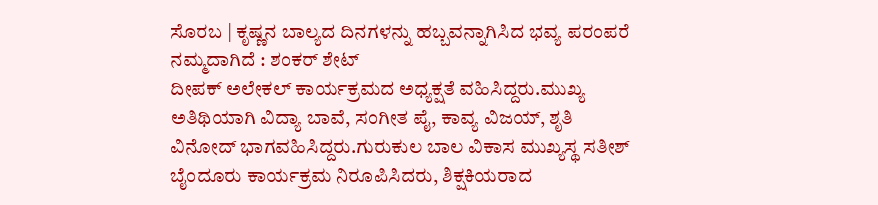ಸೊರಬ | ಕೃಷ್ಣನ ಬಾಲ್ಯದ ದಿನಗಳನ್ನು ಹಬ್ಬವನ್ನಾಗಿಸಿದ ಭವ್ಯ ಪರಂಪರೆ ನಮ್ಮದಾಗಿದೆ : ಶಂಕರ್ ಶೇಟ್
ದೀಪಕ್ ಅಲೇಕಲ್ ಕಾರ್ಯಕ್ರಮದ ಅಧ್ಯಕ್ಷತೆ ವಹಿಸಿದ್ದರು.ಮುಖ್ಯ ಅತಿಥಿಯಾಗಿ ವಿದ್ಯಾ ಬಾವೆ, ಸಂಗೀತ ಪೈ, ಕಾವ್ಯ ವಿಜಯ್, ಶೃತಿ ವಿನೋದ್ ಭಾಗವಹಿಸಿದ್ದರು.ಗುರುಕುಲ ಬಾಲ ವಿಕಾಸ ಮುಖ್ಯಸ್ಥ ಸತೀಶ್ ಬೈಂದೂರು ಕಾರ್ಯಕ್ರಮ ನಿರೂಪಿಸಿದರು, ಶಿಕ್ಷಕಿಯರಾದ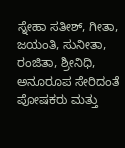ಸ್ನೇಹಾ ಸತೀಶ್, ಗೀತಾ, ಜಯಂತಿ, ಸುನೀತಾ, ರಂಜಿತಾ, ಶ್ರೀನಿಧಿ, ಅನೂರೂಪ ಸೇರಿದಂತೆ ಪೋಷಕರು ಮತ್ತು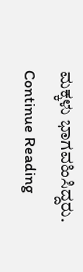ಮಕ್ಕಳು ಭಾಗವಹಿಸಿದ್ದರು.
Continue Reading